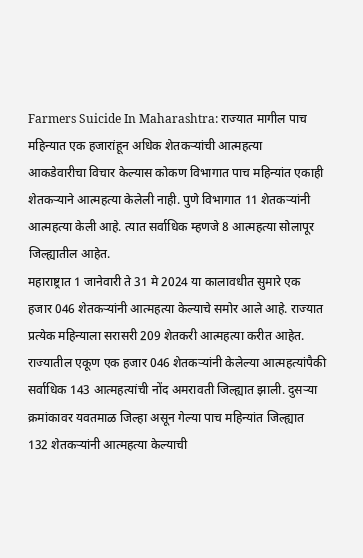Farmers Suicide In Maharashtra: राज्यात मागील पाच महिन्यात एक हजारांहून अधिक शेतकऱ्यांची आत्महत्या
आकडेवारीचा विचार केल्यास कोकण विभागात पाच महिन्यांत एकाही शेतकऱ्याने आत्महत्या केलेली नाही. पुणे विभागात 11 शेतकऱ्यांनी आत्महत्या केली आहे. त्यात सर्वाधिक म्हणजे 8 आत्महत्या सोलापूर जिल्ह्यातील आहेत.
महाराष्ट्रात 1 जानेवारी ते 31 मे 2024 या कालावधीत सुमारे एक हजार 046 शेतकऱ्यांनी आत्महत्या केल्याचे समोर आले आहे. राज्यात प्रत्येक महिन्याला सरासरी 209 शेतकरी आत्महत्या करीत आहेत. राज्यातील एकूण एक हजार 046 शेतकऱ्यांनी केलेल्या आत्महत्यांपैकी सर्वाधिक 143 आत्महत्यांची नोंद अमरावती जिल्ह्यात झाली. दुसऱ्या क्रमांकावर यवतमाळ जिल्हा असून गेल्या पाच महिन्यांत जिल्ह्यात 132 शेतकऱ्यांनी आत्महत्या केल्याची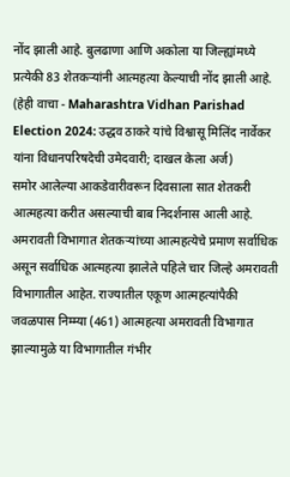नोंद झाली आहे. बुलढाणा आणि अकोला या जिल्ह्यांमध्ये प्रत्येकी 83 शेतकऱ्यांनी आत्महत्या केल्याची नोंद झाली आहे. (हेही वाचा - Maharashtra Vidhan Parishad Election 2024: उद्धव ठाकरे यांचे विश्वासू मिलिंद नार्वेकर यांना विधानपरिषदेची उमेदवारी; दाखल केला अर्ज)
समोर आलेल्या आकडेवारीवरून दिवसाला सात शेतकरी आत्महत्या करीत असल्याची बाब निदर्शनास आली आहे. अमरावती विभागात शेतकऱ्यांच्या आत्महत्येचे प्रमाण सर्वाधिक असून सर्वाधिक आत्महत्या झालेले पहिले चार जिल्हे अमरावती विभागातील आहेत. राज्यातील एकूण आत्महत्यांपैकी जवळपास निम्म्या (461) आत्महत्या अमरावती विभागात झाल्यामुळे या विभागातील गंभीर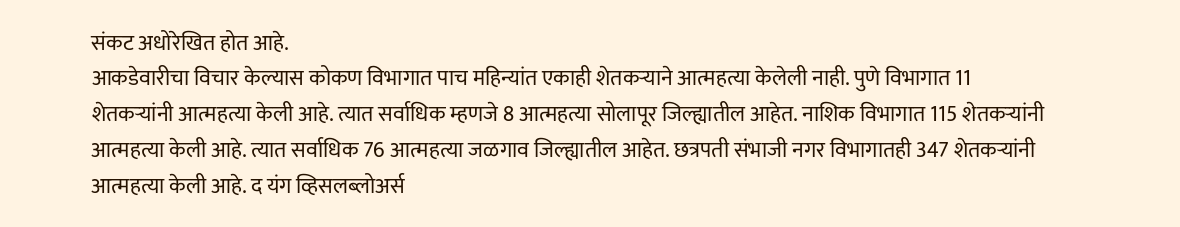संकट अधोरेखित होत आहे.
आकडेवारीचा विचार केल्यास कोकण विभागात पाच महिन्यांत एकाही शेतकऱ्याने आत्महत्या केलेली नाही. पुणे विभागात 11 शेतकऱ्यांनी आत्महत्या केली आहे. त्यात सर्वाधिक म्हणजे 8 आत्महत्या सोलापूर जिल्ह्यातील आहेत. नाशिक विभागात 115 शेतकऱ्यांनी आत्महत्या केली आहे. त्यात सर्वाधिक 76 आत्महत्या जळगाव जिल्ह्यातील आहेत. छत्रपती संभाजी नगर विभागातही 347 शेतकऱ्यांनी आत्महत्या केली आहे. द यंग व्हिसलब्लोअर्स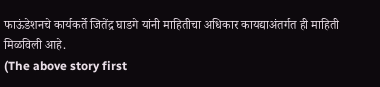फाऊंडेशनचे कार्यकर्ते जितेंद्र घाडगे यांनी माहितीचा अधिकार कायद्याअंतर्गत ही माहिती मिळविली आहे.
(The above story first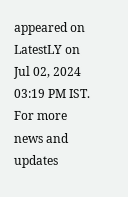appeared on LatestLY on Jul 02, 2024 03:19 PM IST. For more news and updates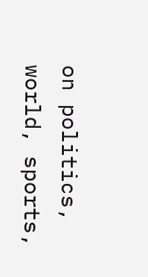on politics, world, sports,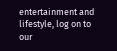entertainment and lifestyle, log on to our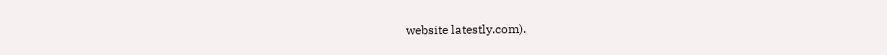website latestly.com).